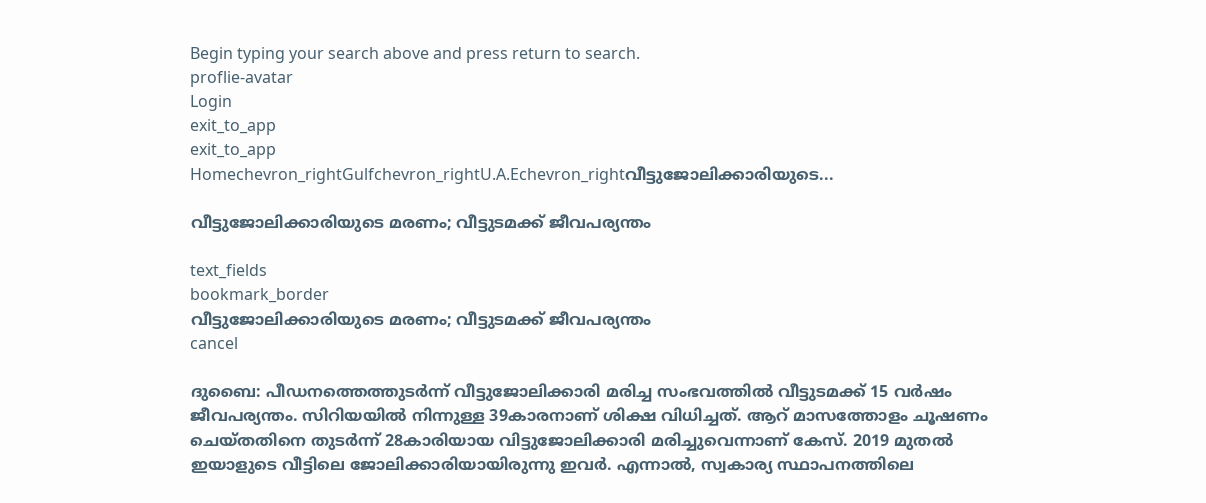Begin typing your search above and press return to search.
proflie-avatar
Login
exit_to_app
exit_to_app
Homechevron_rightGulfchevron_rightU.A.Echevron_rightവീട്ടുജോലിക്കാരിയുടെ...

വീട്ടുജോലിക്കാരിയുടെ മരണം; വീട്ടുടമക്ക് ജീവപര്യന്തം

text_fields
bookmark_border
വീട്ടുജോലിക്കാരിയുടെ മരണം; വീട്ടുടമക്ക് ജീവപര്യന്തം
cancel

ദുബൈ: പീഡനത്തെത്തുടർന്ന് വീട്ടുജോലിക്കാരി മരിച്ച സംഭവത്തിൽ വീട്ടുടമക്ക് 15 വർഷം ജീവപര്യന്തം. സിറിയയിൽ നിന്നുള്ള 39കാരനാണ് ശിക്ഷ വിധിച്ചത്. ആറ് മാസത്തോളം ചൂഷണം ചെയ്തതിനെ തുടർന്ന് 28കാരിയായ വിട്ടുജോലിക്കാരി മരിച്ചുവെന്നാണ് കേസ്. 2019 മുതൽ ഇയാളുടെ വീട്ടിലെ ജോലിക്കാരിയായിരുന്നു ഇവർ. എന്നാൽ, സ്വകാര്യ സ്ഥാപനത്തിലെ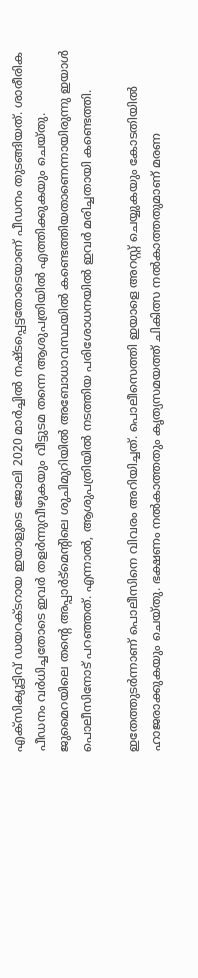എക്സിക്യൂട്ടിവ് ഡയറക്ടറായ ഇയാളുടെ ജോലി 2020 മാർച്ചിൽ നഷ്ടപ്പെട്ടതോടെയാണ് പീഡനം തുടങ്ങിയത്. ശാരീരിക പീഡനം വർധിച്ചതോടെ ഇവർ തളർന്നുവീഴുകയും വീട്ടുടമ തന്നെ ആശുപത്രിയിൽ എത്തിക്കുകയും ചെയ്തു. ജുമൈറയിലെ തന്‍റെ അപ്പാർട്മെന്‍റിലെ ശുചിമുറിയിൽ അബോധാവസ്ഥയിൽ കണ്ടെത്തിയതാണെന്നായിരുന്നു ഇയാൾ പൊലീസിനോട് പറഞ്ഞത്. എന്നാൽ, ആശുപത്രിയിൽ നടത്തിയ പരിശോധനയിൽ ഇവർ മരിച്ചതായി കണ്ടെത്തി.

ഇതേത്തുടർന്നാണ് പൊലീസിനെ വിവരം അറിയിച്ചത്. പൊലീസെത്തി ഇയാളെ അറസ്റ്റ് ചെയ്യുകയും കോടതിയിൽ ഹാജരാക്കുകയും ചെയ്തു. ഭക്ഷണം നൽകാത്തതും കൃത്യസമയത്ത് ചികിത്സ നൽകാത്തതുമാണ് മരണ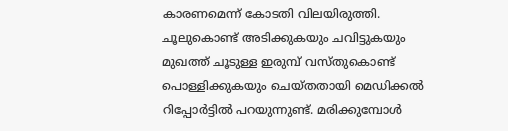കാരണമെന്ന് കോടതി വിലയിരുത്തി. ചൂലുകൊണ്ട് അടിക്കുകയും ചവിട്ടുകയും മുഖത്ത് ചൂടുള്ള ഇരുമ്പ് വസ്തുകൊണ്ട് പൊള്ളിക്കുകയും ചെയ്തതായി മെഡിക്കൽ റിപ്പോർട്ടിൽ പറയുന്നുണ്ട്. മരിക്കുമ്പോൾ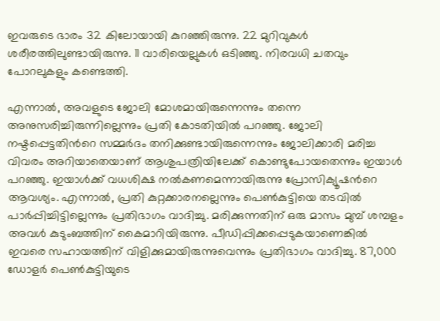ഇവരുടെ ഭാരം 32 കിലോയായി കുറഞ്ഞിരുന്നു. 22 മുറിവുകൾ ശരീരത്തിലുണ്ടായിരുന്നു. 11 വാരിയെല്ലുകൾ ഒടിഞ്ഞു. നിരവധി ചതവും പോറലുകളും കണ്ടെത്തി.

എന്നാൽ, അവളുടെ ജോലി മോശമായിരുന്നെന്നും തന്നെ അനുസരിച്ചിരുന്നില്ലെന്നും പ്രതി കോടതിയിൽ പറഞ്ഞു. ജോലി നഷ്ടപ്പെട്ടതിന്‍റെ സമ്മർദം തനിക്കുണ്ടായിരുന്നെന്നും ജോലിക്കാരി മരിച്ച വിവരം അറിയാതെയാണ് ആശുപത്രിയിലേക്ക് കൊണ്ടുപോയതെന്നും ഇയാൾ പറഞ്ഞു. ഇയാൾക്ക് വധശിക്ഷ നൽകണമെന്നായിരുന്നു പ്രോസിക്യൂഷന്‍റെ ആവശ്യം. എന്നാൽ, പ്രതി കുറ്റക്കാരനല്ലെന്നും പെൺകുട്ടിയെ തടവിൽ പാർപ്പിച്ചിട്ടില്ലെന്നും പ്രതിഭാഗം വാദിച്ചു. മരിക്കുന്നതിന് ഒരു മാസം മുമ്പ് ശമ്പളം അവൾ കുടുംബത്തിന് കൈമാറിയിരുന്നു. പീഡിപ്പിക്കപ്പെടുകയാണെങ്കിൽ ഇവരെ സഹായത്തിന് വിളിക്കുമായിരുന്നുവെന്നും പ്രതിഭാഗം വാദിച്ചു. 87,000 ഡോളർ പെൺകുട്ടിയുടെ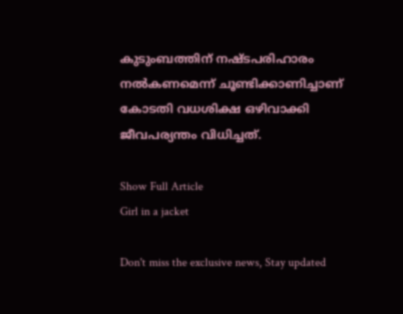കുടുംബത്തിന് നഷ്ടപരിഹാരം നൽകണമെന്ന് ചൂണ്ടിക്കാണിച്ചാണ് കോടതി വധശിക്ഷ ഒഴിവാക്കി ജീവപര്യന്തം വിധിച്ചത്.

Show Full Article
Girl in a jacket

Don't miss the exclusive news, Stay updated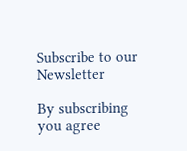Subscribe to our Newsletter

By subscribing you agree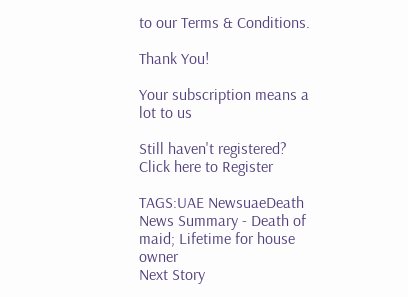to our Terms & Conditions.

Thank You!

Your subscription means a lot to us

Still haven't registered? Click here to Register

TAGS:UAE NewsuaeDeath
News Summary - Death of maid; Lifetime for house owner
Next Story